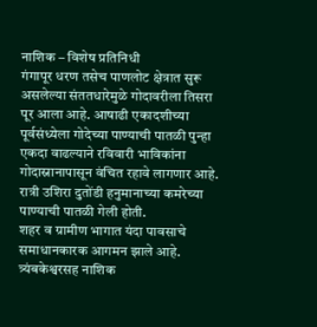नाशिक – विशेष प्रतिनिधी
गंगापूर धरण तसेच पाणलोट क्षेत्रात सुरू असलेल्या संततधारेमुळे गोदावरीला तिसरा पूर आला आहे. आषाढी एकादशीच्या पूर्वसंध्येला गोदेच्या पाण्याची पातळी पुन्हा एकदा वाढल्याने रविवारी भाविकांना गोदास्नानापासून वंचित रहावे लागणार आहे. रात्री उशिरा दुतोंडी हनुमानाच्या कमरेच्या पाण्याची पातळी गेली होती.
शहर व ग्रामीण भागात यंदा पावसाचे समाधानकारक आगमन झाले आहे. त्र्यंबकेश्वरसह नाशिक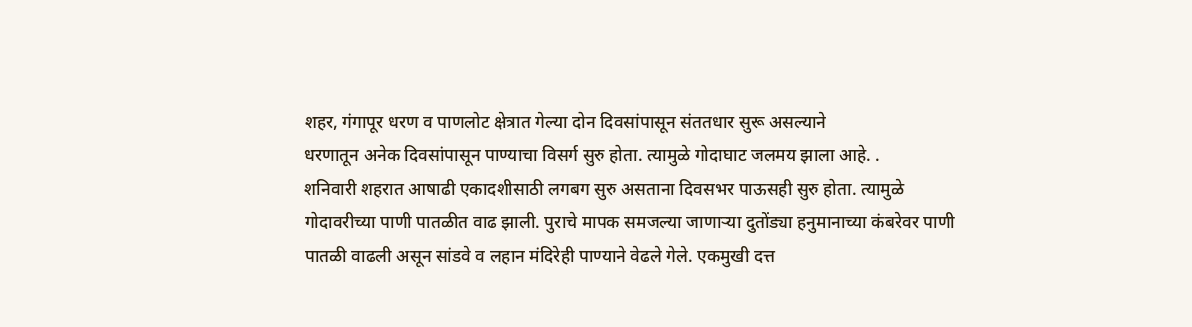शहर, गंगापूर धरण व पाणलोट क्षेत्रात गेल्या दोन दिवसांपासून संततधार सुरू असल्याने
धरणातून अनेक दिवसांपासून पाण्याचा विसर्ग सुरु होता. त्यामुळे गोदाघाट जलमय झाला आहे. .
शनिवारी शहरात आषाढी एकादशीसाठी लगबग सुरु असताना दिवसभर पाऊसही सुरु होता. त्यामुळे गोदावरीच्या पाणी पातळीत वाढ झाली. पुराचे मापक समजल्या जाणाऱ्या दुतोंड्या हनुमानाच्या कंबरेवर पाणी पातळी वाढली असून सांडवे व लहान मंदिरेही पाण्याने वेढले गेले. एकमुखी दत्त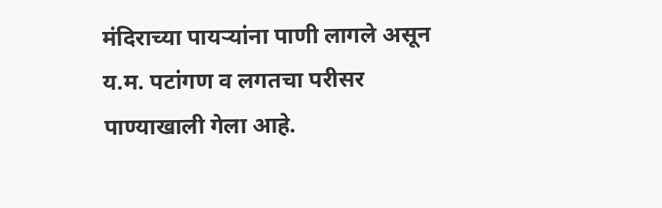मंदिराच्या पायऱ्यांना पाणी लागले असून य.म. पटांगण व लगतचा परीसर पाण्याखाली गेला आहे.